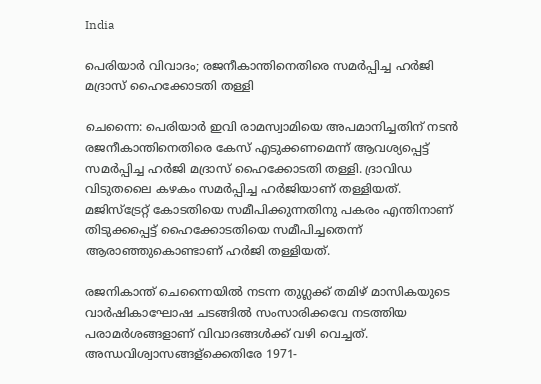India

പെരിയാര്‍ വിവാദം; രജനീകാന്തിനെതിരെ സമര്‍പ്പിച്ച ഹര്‍ജി മദ്രാസ് ഹൈക്കോടതി തള്ളി

ചെന്നൈ: പെരിയാര്‍ ഇവി രാമസ്വാമിയെ അപമാനിച്ചതിന് നടന്‍ രജനീകാന്തിനെതിരെ കേസ് എടുക്കണമെന്ന് ആവശ്യപ്പെട്ട് സമര്‍പ്പിച്ച ഹര്‍ജി മദ്രാസ് ഹൈക്കോടതി തള്ളി. ദ്രാവിഡ വിടുതലൈ കഴകം സമര്‍പ്പിച്ച ഹര്‍ജിയാണ് തള്ളിയത്. മജിസ്‌ട്രേറ്റ് കോടതിയെ സമീപിക്കുന്നതിനു പകരം എന്തിനാണ് തിടുക്കപ്പെട്ട് ഹൈക്കോടതിയെ സമീപിച്ചതെന്ന് ആരാഞ്ഞുകൊണ്ടാണ് ഹര്‍ജി തള്ളിയത്.

രജനികാന്ത് ചെന്നൈയില്‍ നടന്ന തുഗ്ലക്ക് തമിഴ് മാസികയുടെ വാര്‍ഷികാഘോഷ ചടങ്ങില്‍ സംസാരിക്കവേ നടത്തിയ പരാമര്‍ശങ്ങളാണ് വിവാദങ്ങള്‍ക്ക് വഴി വെച്ചത്. അന്ധവിശ്വാസങ്ങള്‌ക്കെതിരേ 1971-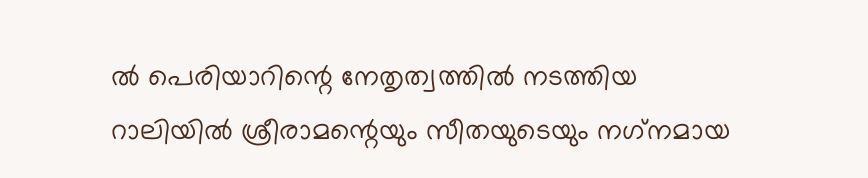ല്‍ പെരിയാറിന്റെ നേതൃത്വത്തില്‍ നടത്തിയ റാലിയില്‍ ശ്രീരാമന്റെയും സീതയുടെയും നഗ്‌നമായ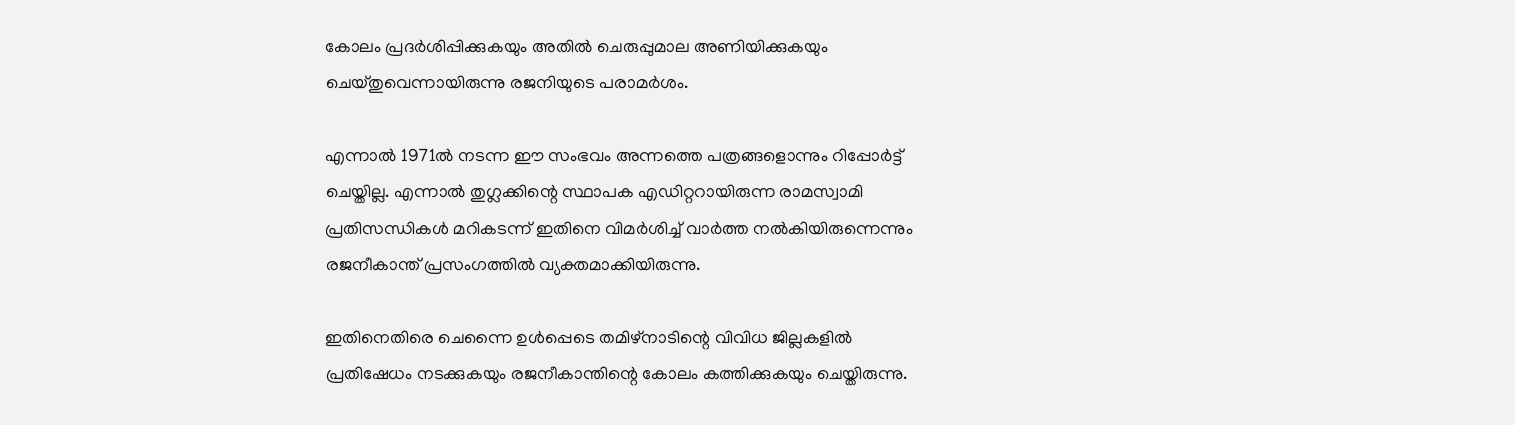കോലം പ്രദര്‍ശിപ്പിക്കുകയും അതില്‍ ചെരുപ്പുമാല അണിയിക്കുകയും ചെയ്തുവെന്നായിരുന്നു രജനിയുടെ പരാമര്‍ശം.

എന്നാല്‍ 1971ല്‍ നടന്ന ഈ സംഭവം അന്നത്തെ പത്രങ്ങളൊന്നും റിപ്പോര്‍ട്ട് ചെയ്തില്ല. എന്നാല്‍ തുഗ്ലക്കിന്റെ സ്ഥാപക എഡിറ്ററായിരുന്ന രാമസ്വാമി പ്രതിസന്ധികള്‍ മറികടന്ന് ഇതിനെ വിമര്‍ശിച്ച് വാര്‍ത്ത നല്‍കിയിരുന്നെന്നും രജനീകാന്ത് പ്രസംഗത്തില്‍ വ്യക്തമാക്കിയിരുന്നു.

ഇതിനെതിരെ ചെന്നൈ ഉള്‍പ്പെടെ തമിഴ്‌നാടിന്റെ വിവിധ ജില്ലകളില്‍ പ്രതിഷേധം നടക്കുകയും രജനീകാന്തിന്റെ കോലം കത്തിക്കുകയും ചെയ്തിരുന്നു.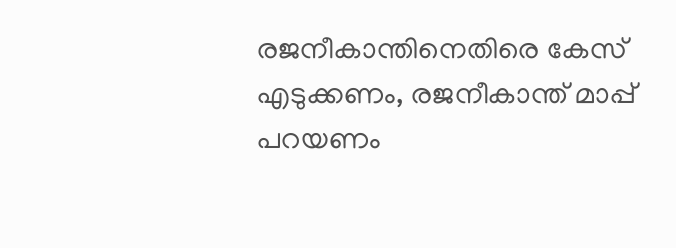രജനീകാന്തിനെതിരെ കേസ് എടുക്കണം, രജനീകാന്ത് മാപ്പ് പറയണം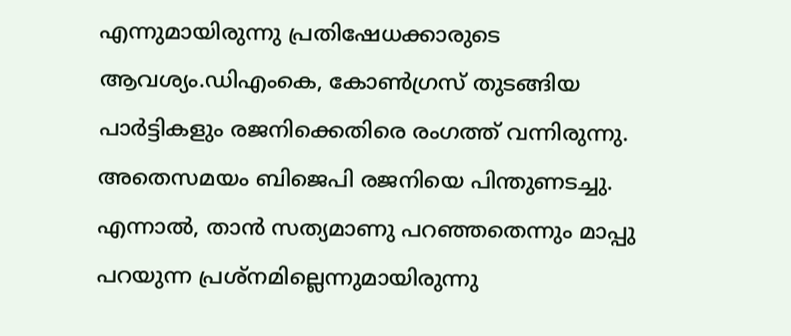എന്നുമായിരുന്നു പ്രതിഷേധക്കാരുടെ ആവശ്യം.ഡിഎംകെ, കോണ്‍ഗ്രസ് തുടങ്ങിയ പാര്‍ട്ടികളും രജനിക്കെതിരെ രംഗത്ത് വന്നിരുന്നു. അതെസമയം ബിജെപി രജനിയെ പിന്തുണടച്ചു. എന്നാല്‍, താന്‍ സത്യമാണു പറഞ്ഞതെന്നും മാപ്പു പറയുന്ന പ്രശ്‌നമില്ലെന്നുമായിരുന്നു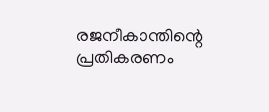രജനീകാന്തിന്റെ പ്രതികരണം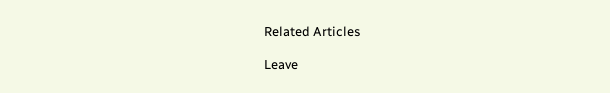Related Articles

Leave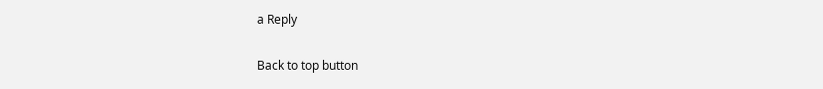a Reply

Back to top button